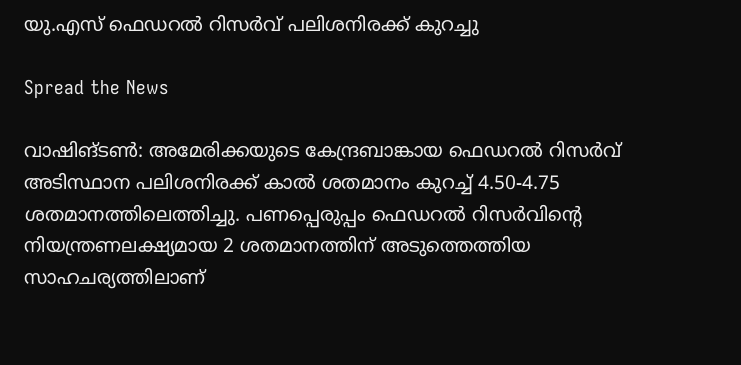യു.എസ് ഫെഡറൽ റിസർവ് പലിശനിരക്ക് കുറച്ചു

Spread the News

വാഷിങ്ടൺ: അമേരിക്കയുടെ കേന്ദ്രബാങ്കായ ഫെഡറൽ റിസർവ് അടിസ്ഥാന പലിശനിരക്ക് കാൽ ശതമാനം കുറച്ച് 4.50-4.75 ശതമാനത്തിലെത്തിച്ചു. പണപ്പെരുപ്പം ഫെഡറൽ റിസർവിന്റെ നിയന്ത്രണലക്ഷ്യമായ 2 ശതമാനത്തിന് അടുത്തെത്തിയ സാഹചര്യത്തിലാണ്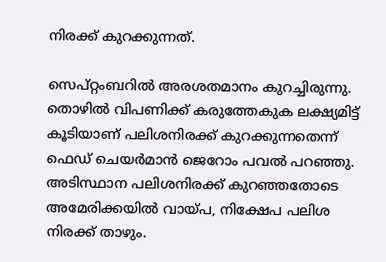നിരക്ക് കുറക്കുന്നത്.

സെപ്റ്റംബറിൽ അരശതമാനം കുറച്ചിരുന്നു. തൊഴിൽ വിപണിക്ക് കരുത്തേകുക ലക്ഷ്യമിട്ട് കൂടിയാണ് പലിശനിരക്ക് കുറക്കുന്നതെന്ന് ഫെഡ് ചെയർമാൻ ജെറോം പവൽ പറഞ്ഞു. അടിസ്ഥാന പലിശനിരക്ക് കുറഞ്ഞതോടെ അമേരിക്കയിൽ വായ്പ, നിക്ഷേപ പലിശ നിരക്ക് താഴും.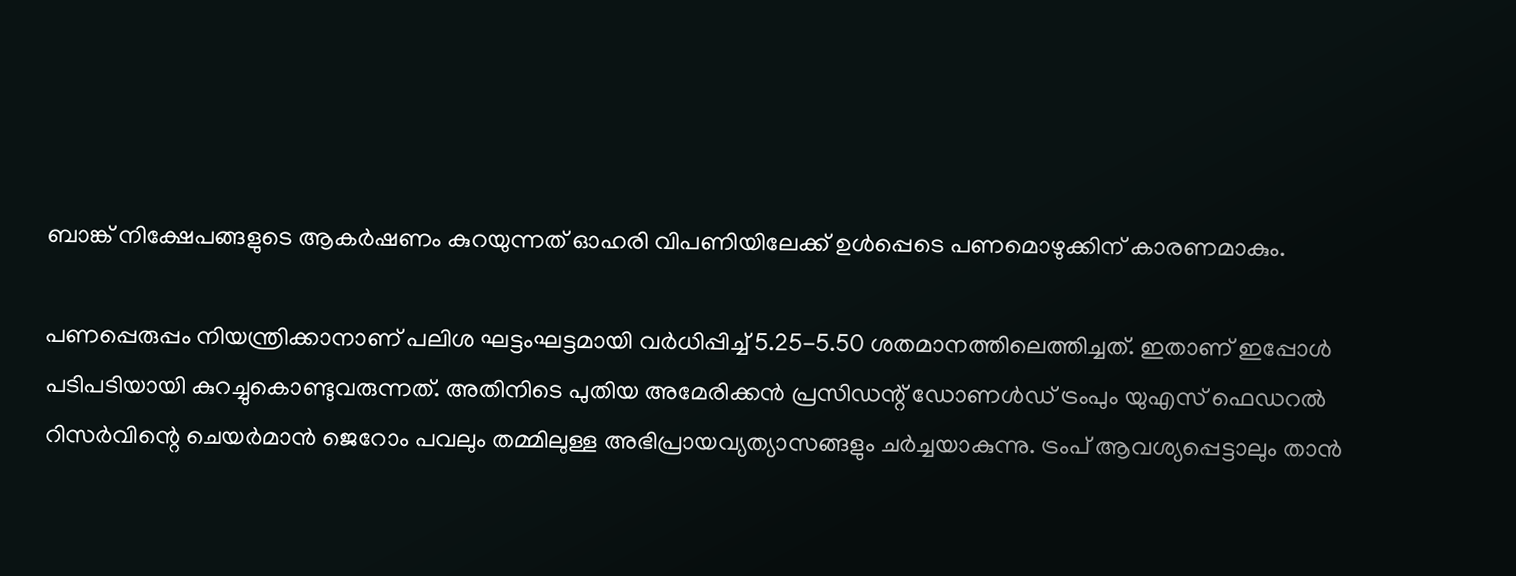ബാങ്ക് നിക്ഷേപങ്ങളുടെ ആകർഷണം കുറയുന്നത് ഓഹരി വിപണിയിലേക്ക് ഉൾപ്പെടെ പണമൊഴുക്കിന് കാരണമാകും.

പണപ്പെരുപ്പം നിയന്ത്രിക്കാനാണ് പലിശ ഘട്ടംഘട്ടമായി വർധിപ്പിച്ച് 5.25-5.50 ശതമാനത്തിലെത്തിച്ചത്. ഇതാണ് ഇപ്പോൾ പടിപടിയായി കുറച്ചുകൊണ്ടുവരുന്നത്. അതിനിടെ പുതിയ അമേരിക്കൻ പ്രസിഡന്റ് ഡോണൾഡ് ട്രംപും യുഎസ് ഫെഡറൽ റിസർവിന്റെ ചെയർമാൻ ജെറോം പവലും തമ്മിലുള്ള അഭിപ്രായവ്യത്യാസങ്ങളും ചർച്ചയാകുന്നു. ട്രംപ് ആവശ്യപ്പെട്ടാലും താൻ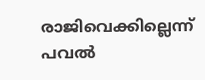രാജിവെക്കില്ലെന്ന് പവൽ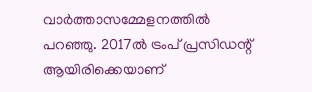വാർത്താസമ്മേളനത്തിൽ പറഞ്ഞു. 2017ൽ ട്രംപ് പ്രസിഡന്റ് ആയിരിക്കെയാണ്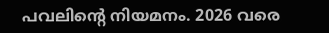പവലിന്റെ നിയമനം. 2026 വരെ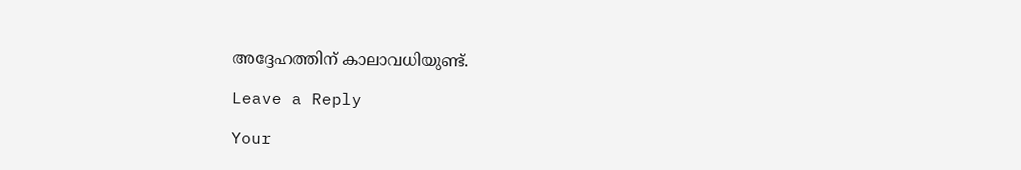അദ്ദേഹത്തിന് കാലാവധിയുണ്ട്.

Leave a Reply

Your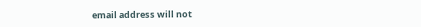email address will not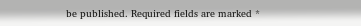be published. Required fields are marked *